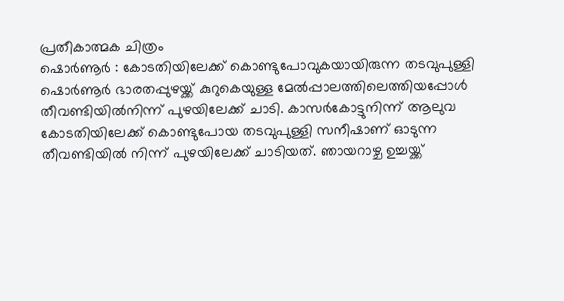പ്രതീകാത്മക ചിത്രം
ഷൊർണൂർ : കോടതിയിലേക്ക് കൊണ്ടുപോവുകയായിരുന്ന തടവുപുള്ളി ഷൊർണൂർ ഭാരതപ്പുഴയ്ക്ക് കുറുകെയുള്ള മേൽപ്പാലത്തിലെത്തിയപ്പോൾ തീവണ്ടിയിൽനിന്ന് പുഴയിലേക്ക് ചാടി. കാസർകോട്ടുനിന്ന് ആലുവ കോടതിയിലേക്ക് കൊണ്ടുപോയ തടവുപുള്ളി സനീഷാണ് ഓടുന്ന തീവണ്ടിയിൽ നിന്ന് പുഴയിലേക്ക് ചാടിയത്. ഞായറാഴ്ച ഉച്ചയ്ക്ക്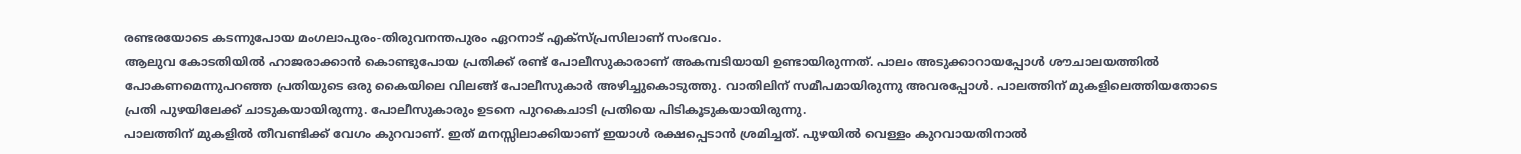രണ്ടരയോടെ കടന്നുപോയ മംഗലാപുരം-തിരുവനന്തപുരം ഏറനാട് എക്സ്പ്രസിലാണ് സംഭവം.
ആലുവ കോടതിയിൽ ഹാജരാക്കാൻ കൊണ്ടുപോയ പ്രതിക്ക് രണ്ട് പോലീസുകാരാണ് അകമ്പടിയായി ഉണ്ടായിരുന്നത്. പാലം അടുക്കാറായപ്പോൾ ശൗചാലയത്തിൽ പോകണമെന്നുപറഞ്ഞ പ്രതിയുടെ ഒരു കൈയിലെ വിലങ്ങ് പോലീസുകാർ അഴിച്ചുകൊടുത്തു. വാതിലിന് സമീപമായിരുന്നു അവരപ്പോൾ. പാലത്തിന് മുകളിലെത്തിയതോടെ പ്രതി പുഴയിലേക്ക് ചാടുകയായിരുന്നു. പോലീസുകാരും ഉടനെ പുറകെചാടി പ്രതിയെ പിടികൂടുകയായിരുന്നു.
പാലത്തിന് മുകളിൽ തീവണ്ടിക്ക് വേഗം കുറവാണ്. ഇത് മനസ്സിലാക്കിയാണ് ഇയാൾ രക്ഷപ്പെടാൻ ശ്രമിച്ചത്. പുഴയിൽ വെള്ളം കുറവായതിനാൽ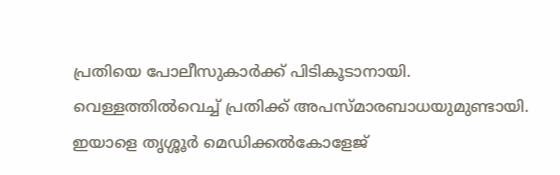പ്രതിയെ പോലീസുകാർക്ക് പിടികൂടാനായി. വെള്ളത്തിൽവെച്ച് പ്രതിക്ക് അപസ്മാരബാധയുമുണ്ടായി. ഇയാളെ തൃശ്ശൂർ മെഡിക്കൽകോളേജ്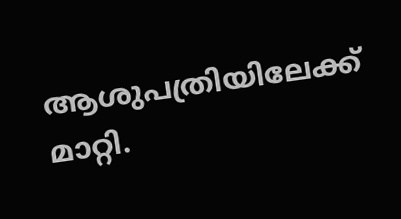ആശുപത്രിയിലേക്ക് മാറ്റി.